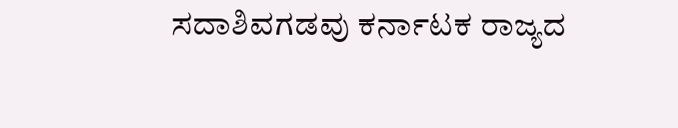ಸದಾಶಿವಗಡವು ಕರ್ನಾಟಕ ರಾಜ್ಯದ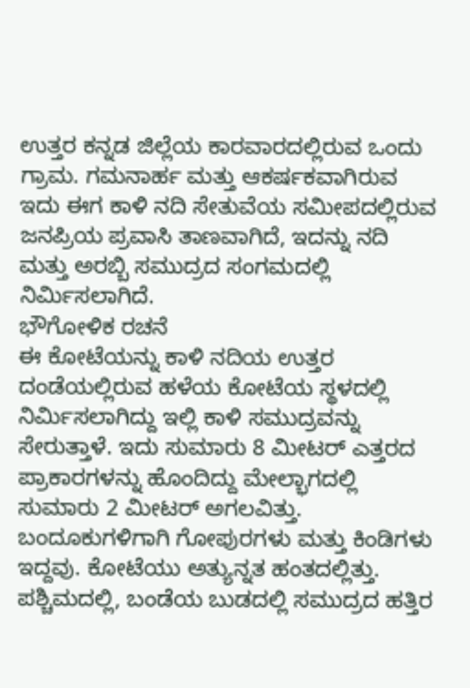ಉತ್ತರ ಕನ್ನಡ ಜಿಲ್ಲೆಯ ಕಾರವಾರದಲ್ಲಿರುವ ಒಂದು ಗ್ರಾಮ. ಗಮನಾರ್ಹ ಮತ್ತು ಆಕರ್ಷಕವಾಗಿರುವ ಇದು ಈಗ ಕಾಳಿ ನದಿ ಸೇತುವೆಯ ಸಮೀಪದಲ್ಲಿರುವ ಜನಪ್ರಿಯ ಪ್ರವಾಸಿ ತಾಣವಾಗಿದೆ, ಇದನ್ನು ನದಿ ಮತ್ತು ಅರಬ್ಬಿ ಸಮುದ್ರದ ಸಂಗಮದಲ್ಲಿ ನಿರ್ಮಿಸಲಾಗಿದೆ.
ಭೌಗೋಳಿಕ ರಚನೆ
ಈ ಕೋಟೆಯನ್ನು ಕಾಳಿ ನದಿಯ ಉತ್ತರ ದಂಡೆಯಲ್ಲಿರುವ ಹಳೆಯ ಕೋಟೆಯ ಸ್ಥಳದಲ್ಲಿ ನಿರ್ಮಿಸಲಾಗಿದ್ದು ಇಲ್ಲಿ ಕಾಳಿ ಸಮುದ್ರವನ್ನು ಸೇರುತ್ತಾಳೆ. ಇದು ಸುಮಾರು 8 ಮೀಟರ್ ಎತ್ತರದ ಪ್ರಾಕಾರಗಳನ್ನು ಹೊಂದಿದ್ದು ಮೇಲ್ಭಾಗದಲ್ಲಿ ಸುಮಾರು 2 ಮೀಟರ್ ಅಗಲವಿತ್ತು. ಬಂದೂಕುಗಳಿಗಾಗಿ ಗೋಪುರಗಳು ಮತ್ತು ಕಿಂಡಿಗಳು ಇದ್ದವು. ಕೋಟೆಯು ಅತ್ಯುನ್ನತ ಹಂತದಲ್ಲಿತ್ತು. ಪಶ್ಚಿಮದಲ್ಲಿ, ಬಂಡೆಯ ಬುಡದಲ್ಲಿ ಸಮುದ್ರದ ಹತ್ತಿರ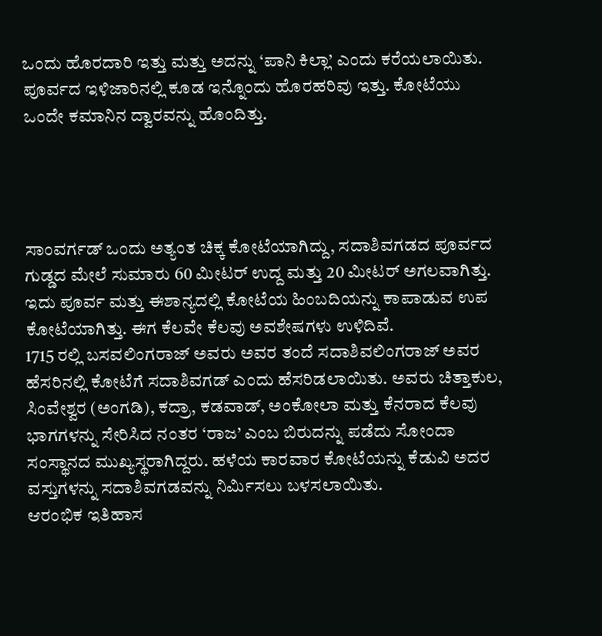ಒಂದು ಹೊರದಾರಿ ಇತ್ತು ಮತ್ತು ಅದನ್ನು ‘ಪಾನಿ ಕಿಲ್ಲಾ’ ಎಂದು ಕರೆಯಲಾಯಿತು. ಪೂರ್ವದ ಇಳಿಜಾರಿನಲ್ಲಿ ಕೂಡ ಇನ್ನೊಂದು ಹೊರಹರಿವು ಇತ್ತು. ಕೋಟೆಯು ಒಂದೇ ಕಮಾನಿನ ದ್ವಾರವನ್ನು ಹೊಂದಿತ್ತು.




ಸಾಂವರ್ಗಡ್ ಒಂದು ಅತ್ಯಂತ ಚಿಕ್ಕ ಕೋಟೆಯಾಗಿದ್ದು, ಸದಾಶಿವಗಡದ ಪೂರ್ವದ ಗುಡ್ಡದ ಮೇಲೆ ಸುಮಾರು 60 ಮೀಟರ್ ಉದ್ದ ಮತ್ತು 20 ಮೀಟರ್ ಅಗಲವಾಗಿತ್ತು. ಇದು ಪೂರ್ವ ಮತ್ತು ಈಶಾನ್ಯದಲ್ಲಿ ಕೋಟೆಯ ಹಿಂಬದಿಯನ್ನು ಕಾಪಾಡುವ ಉಪ ಕೋಟೆಯಾಗಿತ್ತು. ಈಗ ಕೆಲವೇ ಕೆಲವು ಅವಶೇಷಗಳು ಉಳಿದಿವೆ.
1715 ರಲ್ಲಿ ಬಸವಲಿಂಗರಾಜ್ ಅವರು ಅವರ ತಂದೆ ಸದಾಶಿವಲಿಂಗರಾಜ್ ಅವರ ಹೆಸರಿನಲ್ಲಿ ಕೋಟೆಗೆ ಸದಾಶಿವಗಡ್ ಎಂದು ಹೆಸರಿಡಲಾಯಿತು. ಅವರು ಚಿತ್ತಾಕುಲ, ಸಿಂವೇಶ್ವರ (ಅಂಗಡಿ), ಕದ್ರಾ, ಕಡವಾಡ್, ಅಂಕೋಲಾ ಮತ್ತು ಕೆನರಾದ ಕೆಲವು ಭಾಗಗಳನ್ನು ಸೇರಿಸಿದ ನಂತರ ‘ರಾಜ’ ಎಂಬ ಬಿರುದನ್ನು ಪಡೆದು ಸೋಂದಾ ಸಂಸ್ಥಾನದ ಮುಖ್ಯಸ್ಥರಾಗಿದ್ದರು. ಹಳೆಯ ಕಾರವಾರ ಕೋಟೆಯನ್ನು ಕೆಡುವಿ ಅದರ ವಸ್ತುಗಳನ್ನು ಸದಾಶಿವಗಡವನ್ನು ನಿರ್ಮಿಸಲು ಬಳಸಲಾಯಿತು.
ಆರಂಭಿಕ ಇತಿಹಾಸ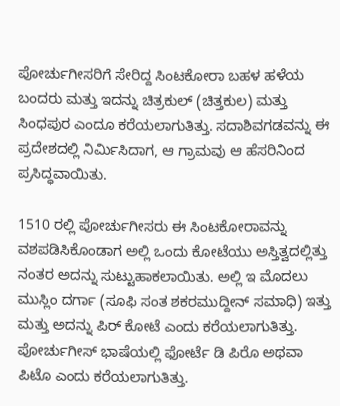ಪೋರ್ಚುಗೀಸರಿಗೆ ಸೇರಿದ್ದ ಸಿಂಟಕೋರಾ ಬಹಳ ಹಳೆಯ ಬಂದರು ಮತ್ತು ಇದನ್ನು ಚಿತ್ರಕುಲ್ (ಚಿತ್ತಕುಲ) ಮತ್ತು ಸಿಂಧಪುರ ಎಂದೂ ಕರೆಯಲಾಗುತಿತ್ತು. ಸದಾಶಿವಗಡವನ್ನು ಈ ಪ್ರದೇಶದಲ್ಲಿ ನಿರ್ಮಿಸಿದಾಗ, ಆ ಗ್ರಾಮವು ಆ ಹೆಸರಿನಿಂದ ಪ್ರಸಿದ್ಧವಾಯಿತು.

1510 ರಲ್ಲಿ ಪೋರ್ಚುಗೀಸರು ಈ ಸಿಂಟಕೋರಾವನ್ನು ವಶಪಡಿಸಿಕೊಂಡಾಗ ಅಲ್ಲಿ ಒಂದು ಕೋಟೆಯು ಅಸ್ತಿತ್ವದಲ್ಲಿತ್ತು ನಂತರ ಅದನ್ನು ಸುಟ್ಟುಹಾಕಲಾಯಿತು. ಅಲ್ಲಿ ಇ ಮೊದಲು ಮುಸ್ಲಿಂ ದರ್ಗಾ (ಸೂಫಿ ಸಂತ ಶಕರಮುದ್ದೀನ್ ಸಮಾಧಿ) ಇತ್ತು ಮತ್ತು ಅದನ್ನು ಪಿರ್ ಕೋಟೆ ಎಂದು ಕರೆಯಲಾಗುತಿತ್ತು. ಪೋರ್ಚುಗೀಸ್ ಭಾಷೆಯಲ್ಲಿ ಫೋರ್ಟೆ ಡಿ ಪಿರೊ ಅಥವಾ ಪಿಟೊ ಎಂದು ಕರೆಯಲಾಗುತಿತ್ತು.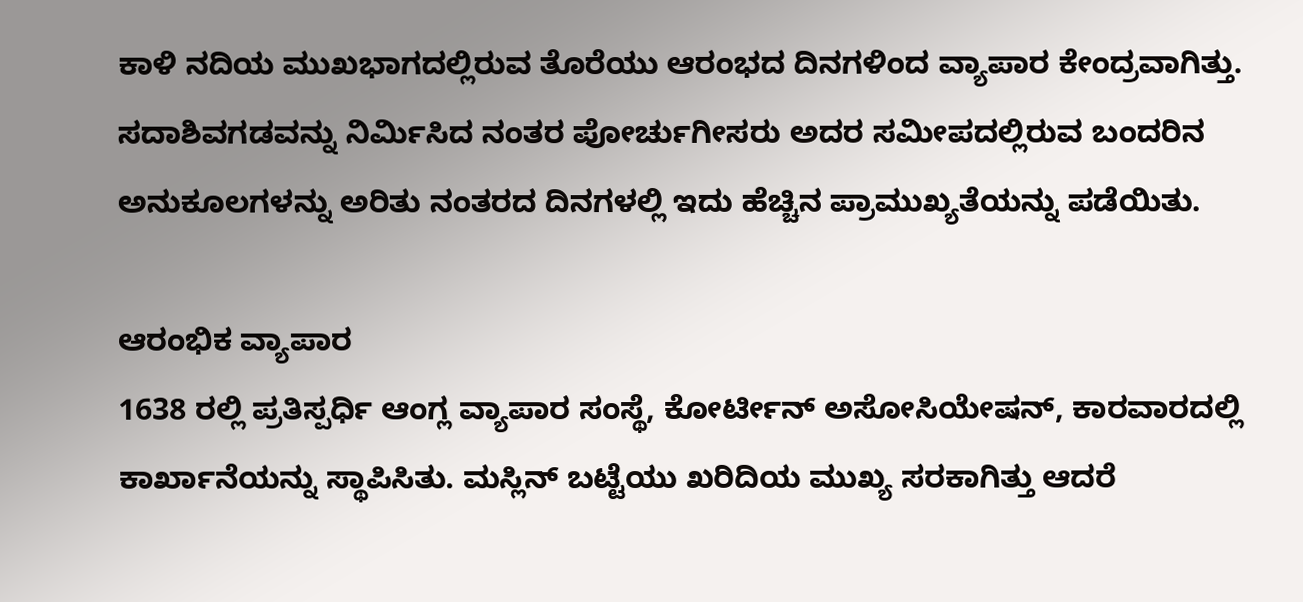ಕಾಳಿ ನದಿಯ ಮುಖಭಾಗದಲ್ಲಿರುವ ತೊರೆಯು ಆರಂಭದ ದಿನಗಳಿಂದ ವ್ಯಾಪಾರ ಕೇಂದ್ರವಾಗಿತ್ತು. ಸದಾಶಿವಗಡವನ್ನು ನಿರ್ಮಿಸಿದ ನಂತರ ಪೋರ್ಚುಗೀಸರು ಅದರ ಸಮೀಪದಲ್ಲಿರುವ ಬಂದರಿನ ಅನುಕೂಲಗಳನ್ನು ಅರಿತು ನಂತರದ ದಿನಗಳಲ್ಲಿ ಇದು ಹೆಚ್ಚಿನ ಪ್ರಾಮುಖ್ಯತೆಯನ್ನು ಪಡೆಯಿತು.

ಆರಂಭಿಕ ವ್ಯಾಪಾರ
1638 ರಲ್ಲಿ ಪ್ರತಿಸ್ಪರ್ಧಿ ಆಂಗ್ಲ ವ್ಯಾಪಾರ ಸಂಸ್ಥೆ, ಕೋರ್ಟೀನ್ ಅಸೋಸಿಯೇಷನ್, ಕಾರವಾರದಲ್ಲಿ ಕಾರ್ಖಾನೆಯನ್ನು ಸ್ಥಾಪಿಸಿತು. ಮಸ್ಲಿನ್ ಬಟ್ಟೆಯು ಖರಿದಿಯ ಮುಖ್ಯ ಸರಕಾಗಿತ್ತು ಆದರೆ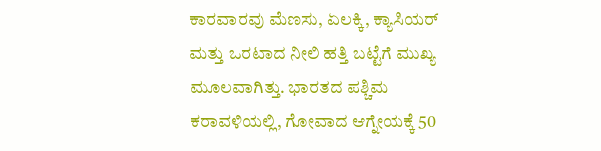ಕಾರವಾರವು ಮೆಣಸು, ಏಲಕ್ಕಿ, ಕ್ಯಾಸಿಯರ್ ಮತ್ತು ಒರಟಾದ ನೀಲಿ ಹತ್ತಿ ಬಟ್ಟೆಗೆ ಮುಖ್ಯ ಮೂಲವಾಗಿತ್ತು. ಭಾರತದ ಪಶ್ಚಿಮ ಕರಾವಳಿಯಲ್ಲಿ, ಗೋವಾದ ಆಗ್ನೇಯಕ್ಕೆ 50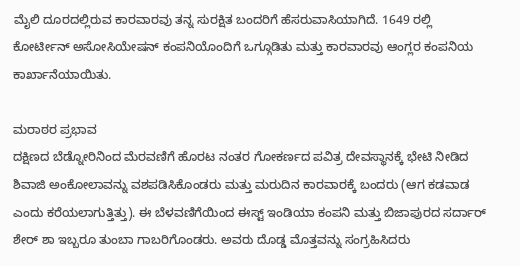ಮೈಲಿ ದೂರದಲ್ಲಿರುವ ಕಾರವಾರವು ತನ್ನ ಸುರಕ್ಷಿತ ಬಂದರಿಗೆ ಹೆಸರುವಾಸಿಯಾಗಿದೆ. 1649 ರಲ್ಲಿ ಕೋರ್ಟೀನ್ ಅಸೋಸಿಯೇಷನ್ ಕಂಪನಿಯೊಂದಿಗೆ ಒಗ್ಗೂಡಿತು ಮತ್ತು ಕಾರವಾರವು ಆಂಗ್ಲರ ಕಂಪನಿಯ ಕಾರ್ಖಾನೆಯಾಯಿತು.

ಮರಾಠರ ಪ್ರಭಾವ
ದಕ್ಷಿಣದ ಬೆಡ್ನೋರಿನಿಂದ ಮೆರವಣಿಗೆ ಹೊರಟ ನಂತರ ಗೋಕರ್ಣದ ಪವಿತ್ರ ದೇವಸ್ಥಾನಕ್ಕೆ ಭೇಟಿ ನೀಡಿದ ಶಿವಾಜಿ ಅಂಕೋಲಾವನ್ನು ವಶಪಡಿಸಿಕೊಂಡರು ಮತ್ತು ಮರುದಿನ ಕಾರವಾರಕ್ಕೆ ಬಂದರು (ಆಗ ಕಡವಾಡ ಎಂದು ಕರೆಯಲಾಗುತ್ತಿತ್ತು). ಈ ಬೆಳವಣಿಗೆಯಿಂದ ಈಸ್ಟ್ ಇಂಡಿಯಾ ಕಂಪನಿ ಮತ್ತು ಬಿಜಾಪುರದ ಸರ್ದಾರ್ ಶೇರ್ ಶಾ ಇಬ್ಬರೂ ತುಂಬಾ ಗಾಬರಿಗೊಂಡರು. ಅವರು ದೊಡ್ಡ ಮೊತ್ತವನ್ನು ಸಂಗ್ರಹಿಸಿದರು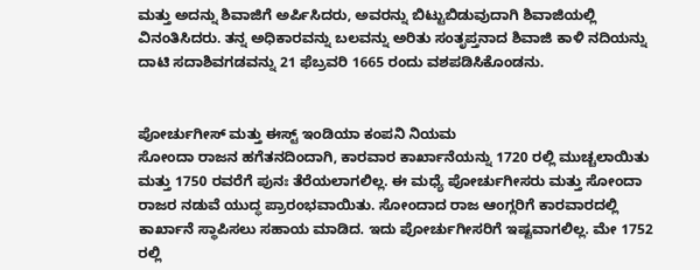ಮತ್ತು ಅದನ್ನು ಶಿವಾಜಿಗೆ ಅರ್ಪಿಸಿದರು, ಅವರನ್ನು ಬಿಟ್ಟುಬಿಡುವುದಾಗಿ ಶಿವಾಜಿಯಲ್ಲಿ ವಿನಂತಿಸಿದರು. ತನ್ನ ಅಧಿಕಾರವನ್ನು ಬಲವನ್ನು ಅರಿತು ಸಂತೃಪ್ತನಾದ ಶಿವಾಜಿ ಕಾಳಿ ನದಿಯನ್ನು ದಾಟಿ ಸದಾಶಿವಗಡವನ್ನು 21 ಫೆಬ್ರವರಿ 1665 ರಂದು ವಶಪಡಿಸಿಕೊಂಡನು.


ಪೋರ್ಚುಗೀಸ್ ಮತ್ತು ಈಸ್ಟ್ ಇಂಡಿಯಾ ಕಂಪನಿ ನಿಯಮ
ಸೋಂದಾ ರಾಜನ ಹಗೆತನದಿಂದಾಗಿ, ಕಾರವಾರ ಕಾರ್ಖಾನೆಯನ್ನು 1720 ರಲ್ಲಿ ಮುಚ್ಚಲಾಯಿತು ಮತ್ತು 1750 ರವರೆಗೆ ಪುನಃ ತೆರೆಯಲಾಗಲಿಲ್ಲ. ಈ ಮಧ್ಯೆ ಪೋರ್ಚುಗೀಸರು ಮತ್ತು ಸೋಂದಾ ರಾಜರ ನಡುವೆ ಯುದ್ಧ ಪ್ರಾರಂಭವಾಯಿತು. ಸೋಂದಾದ ರಾಜ ಆಂಗ್ಲರಿಗೆ ಕಾರವಾರದಲ್ಲಿ ಕಾರ್ಖಾನೆ ಸ್ಥಾಪಿಸಲು ಸಹಾಯ ಮಾಡಿದ. ಇದು ಪೋರ್ಚುಗೀಸರಿಗೆ ಇಷ್ಟವಾಗಲಿಲ್ಲ. ಮೇ 1752 ರಲ್ಲಿ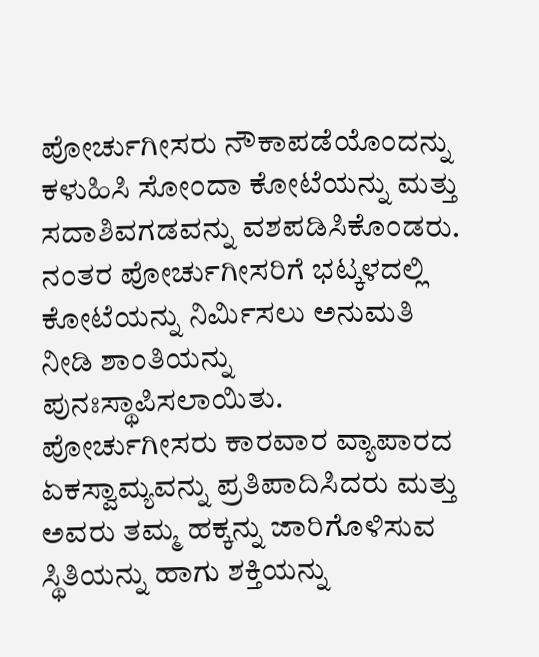ಪೋರ್ಚುಗೀಸರು ನೌಕಾಪಡೆಯೊಂದನ್ನು ಕಳುಹಿಸಿ ಸೋಂದಾ ಕೋಟೆಯನ್ನು ಮತ್ತು ಸದಾಶಿವಗಡವನ್ನು ವಶಪಡಿಸಿಕೊಂಡರು. ನಂತರ ಪೋರ್ಚುಗೀಸರಿಗೆ ಭಟ್ಕಳದಲ್ಲಿ ಕೋಟೆಯನ್ನು ನಿರ್ಮಿಸಲು ಅನುಮತಿ ನೀಡಿ ಶಾಂತಿಯನ್ನು ಪುನಃಸ್ಥಾಪಿಸಲಾಯಿತು. ಪೋರ್ಚುಗೀಸರು ಕಾರವಾರ ವ್ಯಾಪಾರದ ಏಕಸ್ವಾಮ್ಯವನ್ನು ಪ್ರತಿಪಾದಿಸಿದರು ಮತ್ತು ಅವರು ತಮ್ಮ ಹಕ್ಕನ್ನು ಜಾರಿಗೊಳಿಸುವ ಸ್ಥಿತಿಯನ್ನು ಹಾಗು ಶಕ್ತಿಯನ್ನು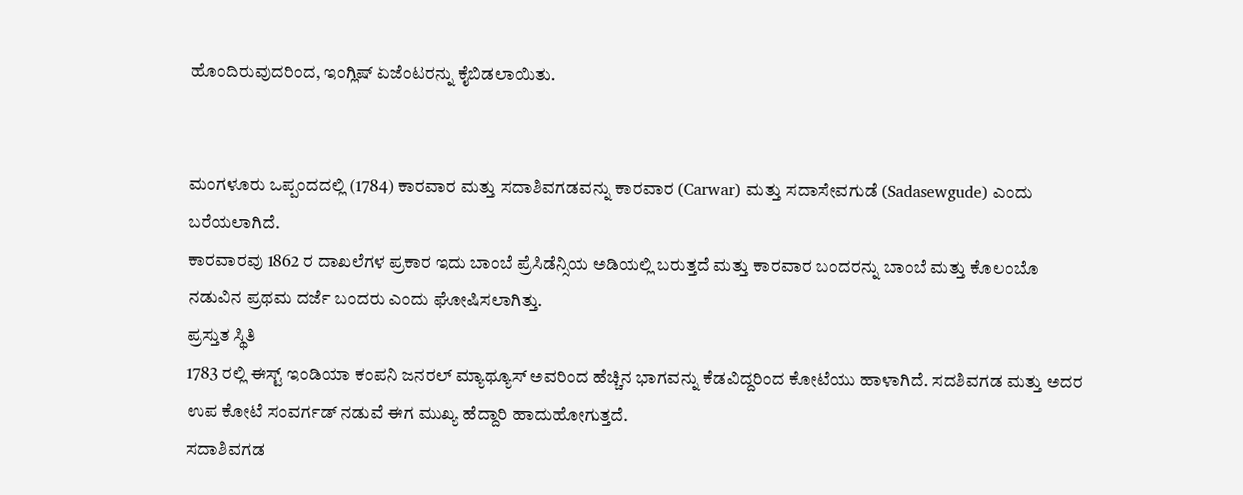ಹೊಂದಿರುವುದರಿಂದ, ಇಂಗ್ಲಿಷ್ ಏಜೆಂಟರನ್ನು ಕೈಬಿಡಲಾಯಿತು.


ಮಂಗಳೂರು ಒಪ್ಪಂದದಲ್ಲಿ (1784) ಕಾರವಾರ ಮತ್ತು ಸದಾಶಿವಗಡವನ್ನು ಕಾರವಾರ (Carwar) ಮತ್ತು ಸದಾಸೇವಗುಡೆ (Sadasewgude) ಎಂದು ಬರೆಯಲಾಗಿದೆ.
ಕಾರವಾರವು 1862 ರ ದಾಖಲೆಗಳ ಪ್ರಕಾರ ಇದು ಬಾಂಬೆ ಪ್ರೆಸಿಡೆನ್ಸಿಯ ಅಡಿಯಲ್ಲಿ ಬರುತ್ತದೆ ಮತ್ತು ಕಾರವಾರ ಬಂದರನ್ನು ಬಾಂಬೆ ಮತ್ತು ಕೊಲಂಬೊ ನಡುವಿನ ಪ್ರಥಮ ದರ್ಜೆ ಬಂದರು ಎಂದು ಘೋಷಿಸಲಾಗಿತ್ತು.
ಪ್ರಸ್ತುತ ಸ್ಥಿತಿ
1783 ರಲ್ಲಿ ಈಸ್ಟ್ ಇಂಡಿಯಾ ಕಂಪನಿ ಜನರಲ್ ಮ್ಯಾಥ್ಯೂಸ್ ಅವರಿಂದ ಹೆಚ್ಚಿನ ಭಾಗವನ್ನು ಕೆಡವಿದ್ದರಿಂದ ಕೋಟೆಯು ಹಾಳಾಗಿದೆ. ಸದಶಿವಗಡ ಮತ್ತು ಅದರ ಉಪ ಕೋಟೆ ಸಂವರ್ಗಡ್ ನಡುವೆ ಈಗ ಮುಖ್ಯ ಹೆದ್ದಾರಿ ಹಾದುಹೋಗುತ್ತದೆ.
ಸದಾಶಿವಗಡ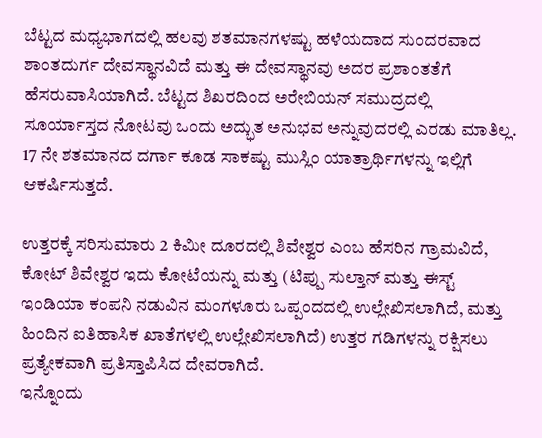ಬೆಟ್ಟದ ಮಧ್ಯಭಾಗದಲ್ಲಿ ಹಲವು ಶತಮಾನಗಳಷ್ಟು ಹಳೆಯದಾದ ಸುಂದರವಾದ ಶಾಂತದುರ್ಗ ದೇವಸ್ಥಾನವಿದೆ ಮತ್ತು ಈ ದೇವಸ್ಥಾನವು ಅದರ ಪ್ರಶಾಂತತೆಗೆ ಹೆಸರುವಾಸಿಯಾಗಿದೆ. ಬೆಟ್ಟದ ಶಿಖರದಿಂದ ಅರೇಬಿಯನ್ ಸಮುದ್ರದಲ್ಲಿ ಸೂರ್ಯಾಸ್ತದ ನೋಟವು ಒಂದು ಅದ್ಭುತ ಅನುಭವ ಅನ್ನುವುದರಲ್ಲಿ ಎರಡು ಮಾತಿಲ್ಲ. 17 ನೇ ಶತಮಾನದ ದರ್ಗಾ ಕೂಡ ಸಾಕಷ್ಟು ಮುಸ್ಲಿಂ ಯಾತ್ರಾರ್ಥಿಗಳನ್ನು ಇಲ್ಲಿಗೆ ಆಕರ್ಷಿಸುತ್ತದೆ.

ಉತ್ತರಕ್ಕೆ ಸರಿಸುಮಾರು 2 ಕಿಮೀ ದೂರದಲ್ಲಿ ಶಿವೇಶ್ವರ ಎಂಬ ಹೆಸರಿನ ಗ್ರಾಮವಿದೆ, ಕೋಟ್ ಶಿವೇಶ್ವರ ಇದು ಕೋಟೆಯನ್ನು ಮತ್ತು (ಟಿಪ್ಪು ಸುಲ್ತಾನ್ ಮತ್ತು ಈಸ್ಟ್ ಇಂಡಿಯಾ ಕಂಪನಿ ನಡುವಿನ ಮಂಗಳೂರು ಒಪ್ಪಂದದಲ್ಲಿ ಉಲ್ಲೇಖಿಸಲಾಗಿದೆ, ಮತ್ತು ಹಿಂದಿನ ಐತಿಹಾಸಿಕ ಖಾತೆಗಳಲ್ಲಿ ಉಲ್ಲೇಖಿಸಲಾಗಿದೆ) ಉತ್ತರ ಗಡಿಗಳನ್ನು ರಕ್ಷಿಸಲು ಪ್ರತ್ಯೇಕವಾಗಿ ಪ್ರತಿಸ್ತಾಪಿಸಿದ ದೇವರಾಗಿದೆ.
ಇನ್ನೊಂದು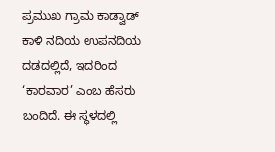ಪ್ರಮುಖ ಗ್ರಾಮ ಕಾಡ್ವಾಡ್ ಕಾಳಿ ನದಿಯ ಉಪನದಿಯ ದಡದಲ್ಲಿದೆ, ಇದರಿಂದ ‘ಕಾರವಾರ’ ಎಂಬ ಹೆಸರು ಬಂದಿದೆ. ಈ ಸ್ಥಳದಲ್ಲಿ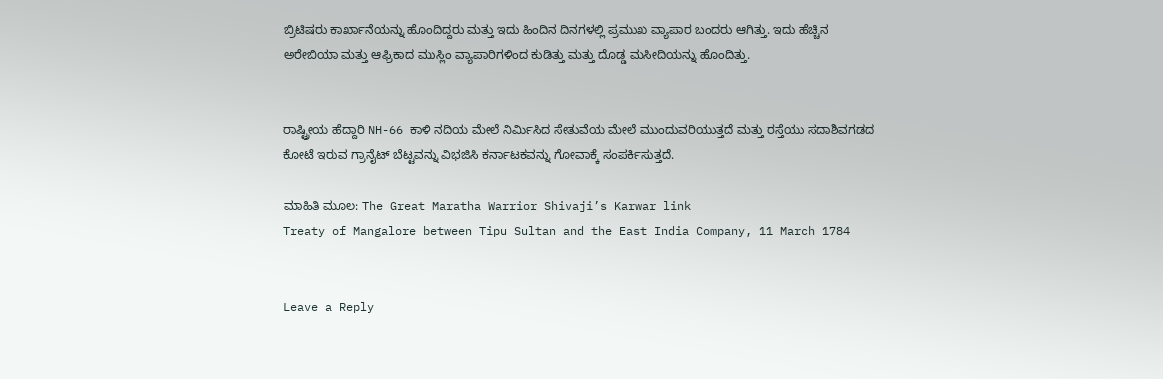ಬ್ರಿಟಿಷರು ಕಾರ್ಖಾನೆಯನ್ನು ಹೊಂದಿದ್ದರು ಮತ್ತು ಇದು ಹಿಂದಿನ ದಿನಗಳಲ್ಲಿ ಪ್ರಮುಖ ವ್ಯಾಪಾರ ಬಂದರು ಆಗಿತ್ತು. ಇದು ಹೆಚ್ಚಿನ ಅರೇಬಿಯಾ ಮತ್ತು ಆಫ್ರಿಕಾದ ಮುಸ್ಲಿಂ ವ್ಯಾಪಾರಿಗಳಿಂದ ಕುಡಿತ್ತು ಮತ್ತು ದೊಡ್ಡ ಮಸೀದಿಯನ್ನು ಹೊಂದಿತ್ತು.


ರಾಷ್ಟ್ರೀಯ ಹೆದ್ದಾರಿ NH-66 ಕಾಳಿ ನದಿಯ ಮೇಲೆ ನಿರ್ಮಿಸಿದ ಸೇತುವೆಯ ಮೇಲೆ ಮುಂದುವರಿಯುತ್ತದೆ ಮತ್ತು ರಸ್ತೆಯು ಸದಾಶಿವಗಡದ ಕೋಟೆ ಇರುವ ಗ್ರಾನೈಟ್ ಬೆಟ್ಟವನ್ನು ವಿಭಜಿಸಿ ಕರ್ನಾಟಕವನ್ನು ಗೋವಾಕ್ಕೆ ಸಂಪರ್ಕಿಸುತ್ತದೆ.

ಮಾಹಿತಿ ಮೂಲ: The Great Maratha Warrior Shivaji’s Karwar link
Treaty of Mangalore between Tipu Sultan and the East India Company, 11 March 1784


Leave a Reply